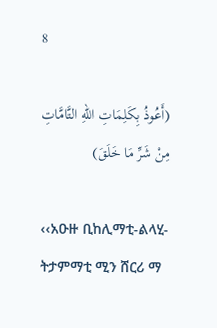8

(أَعُوذُ بِكَلِمَاتِ اللهِ التَّامَّاتِ مِنْ شَرِّ مَا خَلَقَ)

‹‹አዑዙ ቢከሊማቲ-ልላሂ-ትታምማቲ ሚን ሸርሪ ማ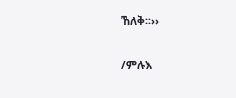ኸለቅ፡፡››

/ምሉእ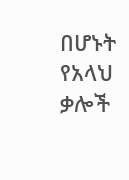በሆኑት የአላህ ቃሎች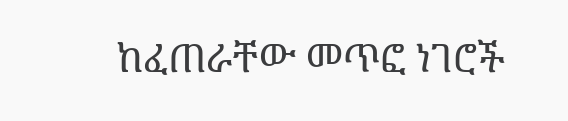ከፈጠራቸው መጥፎ ነገሮች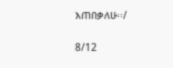እጠበቃለሁ፡፡/

8/12